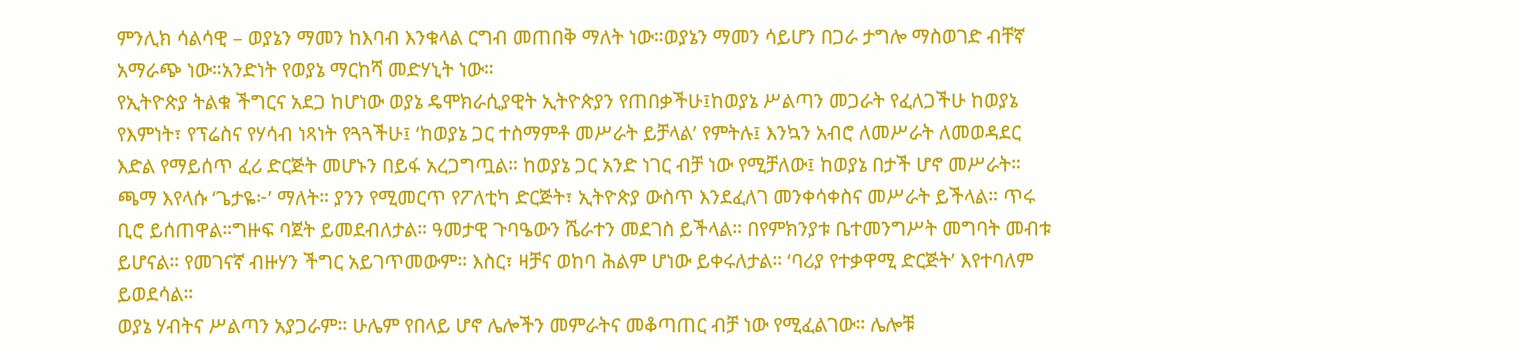ምንሊክ ሳልሳዊ – ወያኔን ማመን ከእባብ እንቁላል ርግብ መጠበቅ ማለት ነው።ወያኔን ማመን ሳይሆን በጋራ ታግሎ ማስወገድ ብቸኛ አማራጭ ነው።አንድነት የወያኔ ማርከሻ መድሃኒት ነው።
የኢትዮጵያ ትልቁ ችግርና አደጋ ከሆነው ወያኔ ዴሞክራሲያዊት ኢትዮጵያን የጠበቃችሁ፤ከወያኔ ሥልጣን መጋራት የፈለጋችሁ ከወያኔ የእምነት፣ የፕሬስና የሃሳብ ነጻነት የጓጓችሁ፤ ‘ከወያኔ ጋር ተስማምቶ መሥራት ይቻላል’ የምትሉ፤ እንኳን አብሮ ለመሥራት ለመወዳደር እድል የማይሰጥ ፈሪ ድርጅት መሆኑን በይፋ አረጋግጧል። ከወያኔ ጋር አንድ ነገር ብቻ ነው የሚቻለው፤ ከወያኔ በታች ሆኖ መሥራት። ጫማ እየላሱ ‘ጌታዬ፦’ ማለት። ያንን የሚመርጥ የፖለቲካ ድርጅት፣ ኢትዮጵያ ውስጥ እንደፈለገ መንቀሳቀስና መሥራት ይችላል። ጥሩ ቢሮ ይሰጠዋል።ግዙፍ ባጀት ይመደብለታል። ዓመታዊ ጉባዔውን ሼራተን መደገስ ይችላል። በየምክንያቱ ቤተመንግሥት መግባት መብቱ ይሆናል። የመገናኛ ብዙሃን ችግር አይገጥመውም። እስር፣ ዛቻና ወከባ ሕልም ሆነው ይቀሩለታል። ‘ባሪያ የተቃዋሚ ድርጅት’ እየተባለም ይወደሳል።
ወያኔ ሃብትና ሥልጣን አያጋራም። ሁሌም የበላይ ሆኖ ሌሎችን መምራትና መቆጣጠር ብቻ ነው የሚፈልገው። ሌሎቹ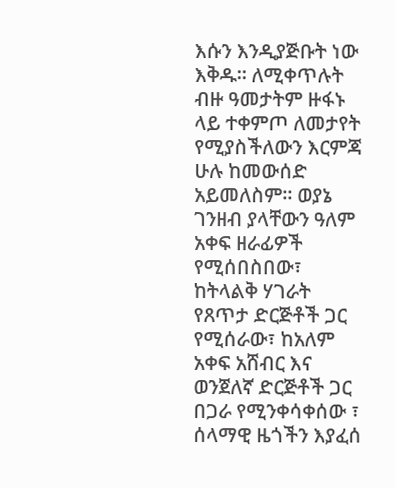እሱን እንዲያጅቡት ነው እቅዱ። ለሚቀጥሉት ብዙ ዓመታትም ዙፋኑ ላይ ተቀምጦ ለመታየት የሚያስችለውን እርምጃ ሁሉ ከመውሰድ አይመለስም። ወያኔ ገንዘብ ያላቸውን ዓለም አቀፍ ዘራፊዎች የሚሰበስበው፣ ከትላልቅ ሃገራት የጸጥታ ድርጅቶች ጋር የሚሰራው፣ ከአለም አቀፍ አሸብር እና ወንጀለኛ ድርጅቶች ጋር በጋራ የሚንቀሳቀሰው ፣ ሰላማዊ ዜጎችን እያፈሰ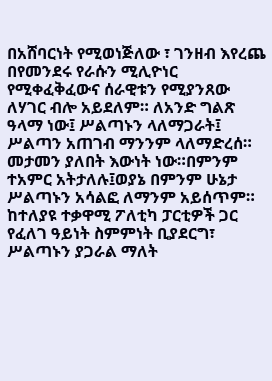በአሸባርነት የሚወነጅለው ፣ ገንዘብ እየረጨ በየመንደሩ የራሱን ሚሊዮነር የሚቀፈቅፈውና ሰራዊቱን የሚያንጸው ለሃገር ብሎ አይደለም። ለአንድ ግልጽ ዓላማ ነው፤ ሥልጣኑን ላለማጋራት፤ ሥልጣን አጠገብ ማንንም ላለማድረሰ። መታመን ያለበት እውነት ነው።በምንም ተአምር አትታለሉ፤ወያኔ በምንም ሁኔታ ሥልጣኑን አሳልፎ ለማንም አይሰጥም። ከተለያዩ ተቃዋሚ ፖለቲካ ፓርቲዎች ጋር የፈለገ ዓይነት ስምምነት ቢያደርግ፣ ሥልጣኑን ያጋራል ማለት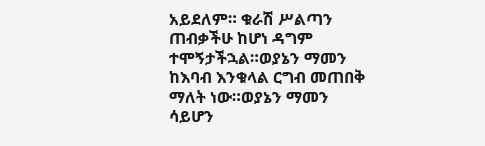አይደለም። ቁራሽ ሥልጣን ጠብቃችሁ ከሆነ ዳግም ተሞኝታችኋል።ወያኔን ማመን ከእባብ እንቁላል ርግብ መጠበቅ ማለት ነው።ወያኔን ማመን ሳይሆን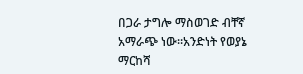በጋራ ታግሎ ማስወገድ ብቸኛ አማራጭ ነው።አንድነት የወያኔ ማርከሻ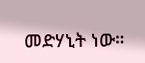መድሃኒት ነው።